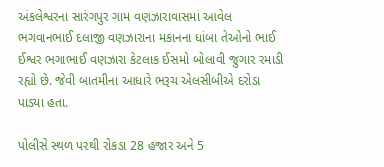અંકલેશ્વરના સારંગપુર ગામ વણઝારાવાસમાં આવેલ ભગવાનભાઈ દલાજી વણઝારાના મકાનના ધાંબા તેઓનો ભાઈ ઈશ્વર ભગાભાઈ વણઝારા કેટલાક ઈસમો બોલાવી જુગાર રમાડી રહ્યો છે. જેવી બાતમીના આધારે ભરૂચ એલસીબીએ દરોડા પાડ્યા હતા.

પોલીસે સ્થળ પરથી રોકડા 28 હજાર અને 5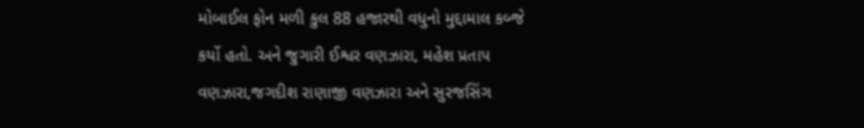મોબાઈલ ફોન મળી કુલ 88 હજારથી વધુનો મુદ્દામાલ કબ્જે કર્યો હતો. અને જુગારી ઈશ્વર વણઝારા, મહેશ પ્રતાપ વણઝારા,જગદીશ રાણાજી વણઝારા અને સુરજસિંગ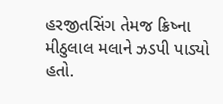હરજીતસિંગ તેમજ ક્રિષ્ના મીઠુલાલ મલાને ઝડપી પાડ્યો હતો.